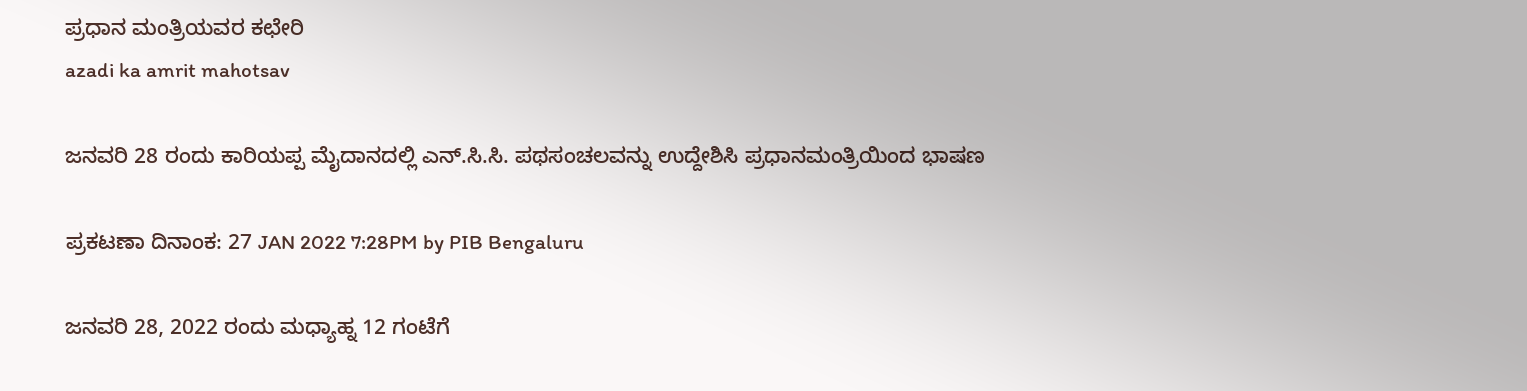ಪ್ರಧಾನ ಮಂತ್ರಿಯವರ ಕಛೇರಿ
azadi ka amrit mahotsav

ಜನವರಿ 28 ರಂದು ಕಾರಿಯಪ್ಪ ಮೈದಾನದಲ್ಲಿ ಎನ್‌.ಸಿ.ಸಿ. ಪಥಸಂಚಲವನ್ನು ಉದ್ದೇಶಿಸಿ ಪ್ರಧಾನಮಂತ್ರಿಯಿಂದ ಭಾಷಣ

ಪ್ರಕಟಣಾ ದಿನಾಂಕ: 27 JAN 2022 7:28PM by PIB Bengaluru

ಜನವರಿ 28, 2022 ರಂದು ಮಧ್ಯಾಹ್ನ 12 ಗಂಟೆಗೆ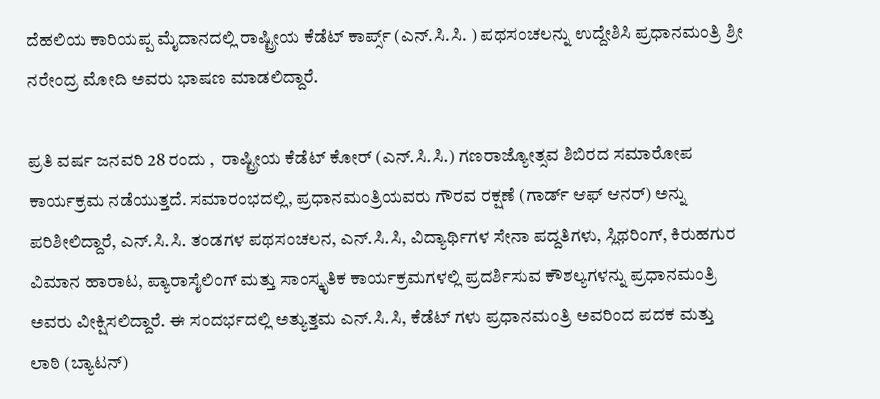ದೆಹಲಿಯ ಕಾರಿಯಪ್ಪ ಮೈದಾನದಲ್ಲಿ ರಾಷ್ಟ್ರೀಯ ಕೆಡೆಟ್ ಕಾರ್ಪ್ಸ್ (ಎನ್‌.ಸಿ.ಸಿ. ) ಪಥಸಂಚಲನ್ನು ಉದ್ದೇಶಿಸಿ ಪ್ರಧಾನಮಂತ್ರಿ ಶ್ರೀ ನರೇಂದ್ರ ಮೋದಿ ಅವರು ಭಾಷಣ ಮಾಡಲಿದ್ದಾರೆ.

ಪ್ರತಿ ವರ್ಷ ಜನವರಿ 28 ರಂದು ,  ರಾಷ್ಟ್ರೀಯ ಕೆಡೆಟ್ ಕೋರ್ (ಎನ್‌.ಸಿ.ಸಿ.) ಗಣರಾಜ್ಯೋತ್ಸವ ಶಿಬಿರದ ಸಮಾರೋಪ ಕಾರ್ಯಕ್ರಮ ನಡೆಯುತ್ತದೆ. ಸಮಾರಂಭದಲ್ಲಿ, ಪ್ರಧಾನಮಂತ್ರಿಯವರು ಗೌರವ ರಕ್ಷಣೆ (ಗಾರ್ಡ್ ಆಫ್ ಆನರ್) ಅನ್ನು ಪರಿಶೀಲಿದ್ದಾರೆ, ಎನ್‌.ಸಿ.ಸಿ. ತಂಡಗಳ ಪಥಸಂಚಲನ, ಎನ್‌.ಸಿ.ಸಿ, ವಿದ್ಯಾರ್ಥಿಗಳ ಸೇನಾ ಪದ್ದತಿಗಳು, ಸ್ಲಿಥರಿಂಗ್, ಕಿರುಹಗುರ ವಿಮಾನ ಹಾರಾಟ, ಪ್ಯಾರಾಸೈಲಿಂಗ್ ಮತ್ತು ಸಾಂಸ್ಕೃತಿಕ ಕಾರ್ಯಕ್ರಮಗಳಲ್ಲಿ ಪ್ರದರ್ಶಿಸುವ ಕೌಶಲ್ಯಗಳನ್ನು ಪ್ರಧಾನಮಂತ್ರಿ ಅವರು ವೀಕ್ಷಿಸಲಿದ್ದಾರೆ. ಈ ಸಂದರ್ಭದಲ್ಲಿ ಅತ್ಯುತ್ತಮ ಎನ್‌.ಸಿ.ಸಿ, ಕೆಡೆಟ್‌ ಗಳು ಪ್ರಧಾನಮಂತ್ರಿ ಅವರಿಂದ ಪದಕ ಮತ್ತು ಲಾಠಿ (ಬ್ಯಾಟನ್)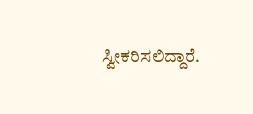ಸ್ವೀಕರಿಸಲಿದ್ದಾರೆ.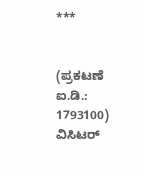***


(ಪ್ರಕಟಣೆ ಐ.ಡಿ.: 1793100) ವಿಸಿಟರ್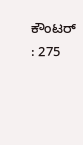ಕೌಂಟರ್ : 275